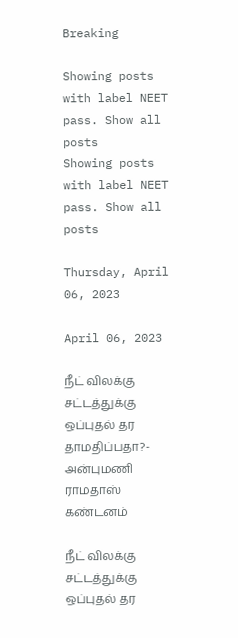Breaking

Showing posts with label NEET pass. Show all posts
Showing posts with label NEET pass. Show all posts

Thursday, April 06, 2023

April 06, 2023

நீட் விலக்கு சட்டத்துக்கு ஒப்புதல் தர தாமதிப்பதா?- அன்புமணி ராமதாஸ் கண்டனம்

நீட் விலக்கு சட்டத்துக்கு ஒப்புதல் தர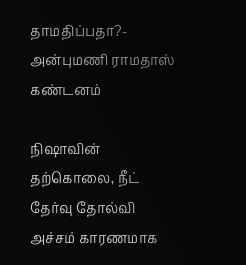தாமதிப்பதா?- அன்புமணி ராமதாஸ் கண்டனம்

நிஷாவின் தற்கொலை, நீட் தேர்வு தோல்வி அச்சம் காரணமாக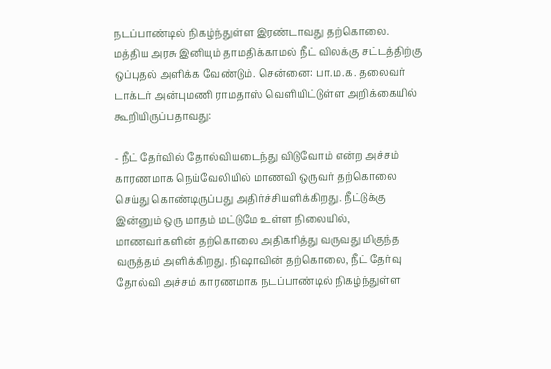நடப்பாண்டில் நிகழ்ந்துள்ள இரண்டாவது தற்கொலை. மத்திய அரசு இனியும் தாமதிக்காமல் நீட் விலக்கு சட்டத்திற்கு ஒப்புதல் அளிக்க வேண்டும். சென்னை: பா.ம.க. தலைவர் டாக்டர் அன்புமணி ராமதாஸ் வெளியிட்டுள்ள அறிக்கையில் கூறியிருப்பதாவது:

- நீட் தேர்வில் தோல்வியடைந்து விடுவோம் என்ற அச்சம் காரணமாக நெய்வேலியில் மாணவி ஒருவர் தற்கொலை செய்து கொண்டிருப்பது அதிர்ச்சியளிக்கிறது. நீட்டுக்கு இன்னும் ஒரு மாதம் மட்டுமே உள்ள நிலையில், மாணவர்களின் தற்கொலை அதிகரித்து வருவது மிகுந்த வருத்தம் அளிக்கிறது. நிஷாவின் தற்கொலை, நீட் தேர்வு தோல்வி அச்சம் காரணமாக நடப்பாண்டில் நிகழ்ந்துள்ள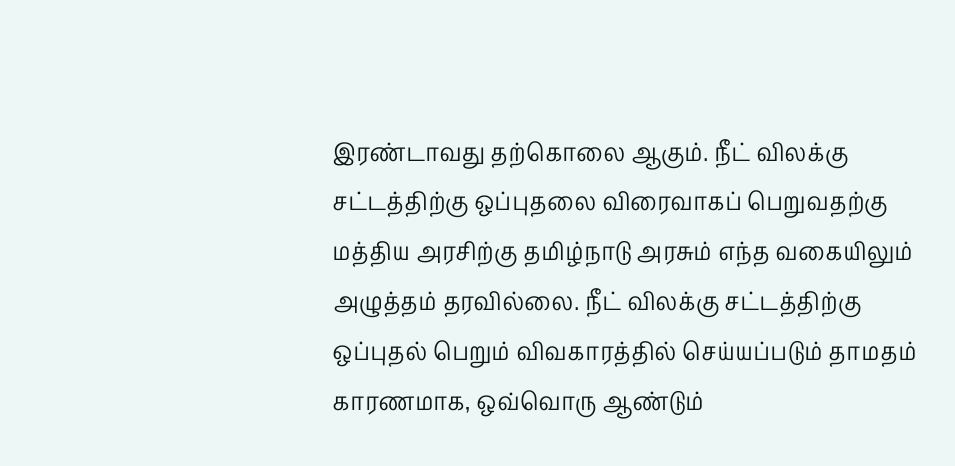இரண்டாவது தற்கொலை ஆகும். நீட் விலக்கு சட்டத்திற்கு ஒப்புதலை விரைவாகப் பெறுவதற்கு மத்திய அரசிற்கு தமிழ்நாடு அரசும் எந்த வகையிலும் அழுத்தம் தரவில்லை. நீட் விலக்கு சட்டத்திற்கு ஒப்புதல் பெறும் விவகாரத்தில் செய்யப்படும் தாமதம் காரணமாக, ஒவ்வொரு ஆண்டும்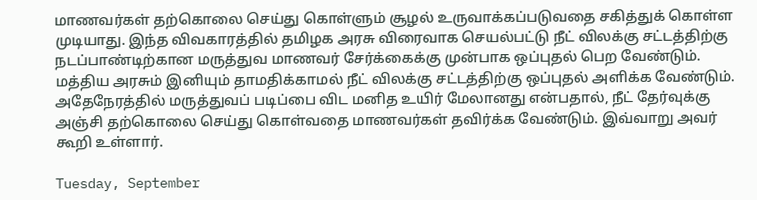மாணவர்கள் தற்கொலை செய்து கொள்ளும் சூழல் உருவாக்கப்படுவதை சகித்துக் கொள்ள முடியாது. இந்த விவகாரத்தில் தமிழக அரசு விரைவாக செயல்பட்டு நீட் விலக்கு சட்டத்திற்கு நடப்பாண்டிற்கான மருத்துவ மாணவர் சேர்க்கைக்கு முன்பாக ஒப்புதல் பெற வேண்டும். மத்திய அரசும் இனியும் தாமதிக்காமல் நீட் விலக்கு சட்டத்திற்கு ஒப்புதல் அளிக்க வேண்டும். அதேநேரத்தில் மருத்துவப் படிப்பை விட மனித உயிர் மேலானது என்பதால், நீட் தேர்வுக்கு அஞ்சி தற்கொலை செய்து கொள்வதை மாணவர்கள் தவிர்க்க வேண்டும். இவ்வாறு அவர் கூறி உள்ளார்.

Tuesday, September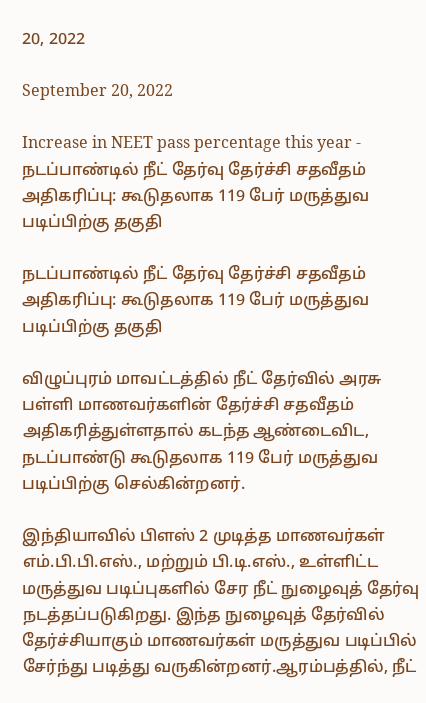20, 2022

September 20, 2022

Increase in NEET pass percentage this year - நடப்பாண்டில் நீட் தேர்வு தேர்ச்சி சதவீதம் அதிகரிப்பு: கூடுதலாக 119 பேர் மருத்துவ படிப்பிற்கு தகுதி

நடப்பாண்டில் நீட் தேர்வு தேர்ச்சி சதவீதம் அதிகரிப்பு: கூடுதலாக 119 பேர் மருத்துவ படிப்பிற்கு தகுதி

விழுப்புரம் மாவட்டத்தில் நீட் தேர்வில் அரசு பள்ளி மாணவர்களின் தேர்ச்சி சதவீதம் அதிகரித்துள்ளதால் கடந்த ஆண்டைவிட, நடப்பாண்டு கூடுதலாக 119 பேர் மருத்துவ படிப்பிற்கு செல்கின்றனர்.

இந்தியாவில் பிளஸ் 2 முடித்த மாணவர்கள் எம்.பி.பி.எஸ்., மற்றும் பி.டி.எஸ்., உள்ளிட்ட மருத்துவ படிப்புகளில் சேர நீட் நுழைவுத் தேர்வு நடத்தப்படுகிறது. இந்த நுழைவுத் தேர்வில் தேர்ச்சியாகும் மாணவர்கள் மருத்துவ படிப்பில் சேர்ந்து படித்து வருகின்றனர்.ஆரம்பத்தில், நீட்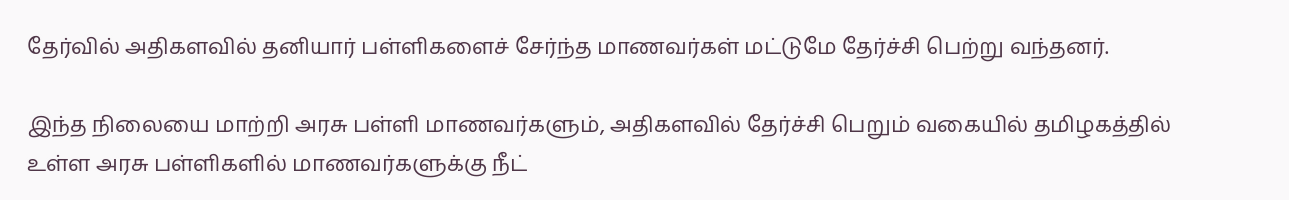தேர்வில் அதிகளவில் தனியார் பள்ளிகளைச் சேர்ந்த மாணவர்கள் மட்டுமே தேர்ச்சி பெற்று வந்தனர்.

இந்த நிலையை மாற்றி அரசு பள்ளி மாணவர்களும், அதிகளவில் தேர்ச்சி பெறும் வகையில் தமிழகத்தில் உள்ள அரசு பள்ளிகளில் மாணவர்களுக்கு நீட்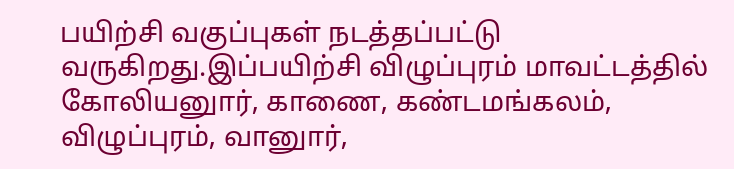பயிற்சி வகுப்புகள் நடத்தப்பட்டு வருகிறது.இப்பயிற்சி விழுப்புரம் மாவட்டத்தில் கோலியனுார், காணை, கண்டமங்கலம், விழுப்புரம், வானுார்,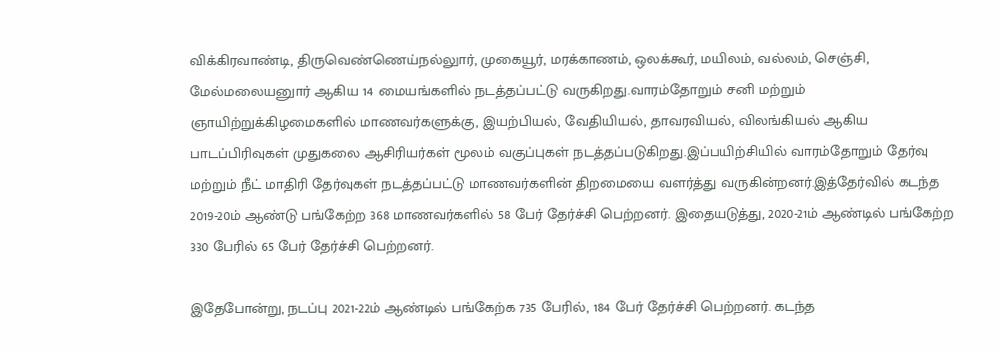விக்கிரவாண்டி, திருவெண்ணெய்நல்லுார், முகையூர், மரக்காணம், ஒலக்கூர், மயிலம், வல்லம், செஞ்சி, மேல்மலையனுார் ஆகிய 14 மையங்களில் நடத்தப்பட்டு வருகிறது.வாரம்தோறும் சனி மற்றும் ஞாயிற்றுக்கிழமைகளில் மாணவர்களுக்கு, இயற்பியல், வேதியியல், தாவரவியல், விலங்கியல் ஆகிய பாடப்பிரிவுகள் முதுகலை ஆசிரியர்கள் மூலம் வகுப்புகள் நடத்தப்படுகிறது.இப்பயிற்சியில் வாரம்தோறும் தேர்வு மற்றும் நீட் மாதிரி தேர்வுகள் நடத்தப்பட்டு மாணவர்களின் திறமையை வளர்த்து வருகின்றனர்.இத்தேர்வில் கடந்த 2019-20ம் ஆண்டு பங்கேற்ற 368 மாணவர்களில் 58 பேர் தேர்ச்சி பெற்றனர். இதையடுத்து, 2020-21ம் ஆண்டில் பங்கேற்ற 330 பேரில் 65 பேர் தேர்ச்சி பெற்றனர்.

இதேபோன்று, நடப்பு 2021-22ம் ஆண்டில் பங்கேற்க 735 பேரில், 184 பேர் தேர்ச்சி பெற்றனர். கடந்த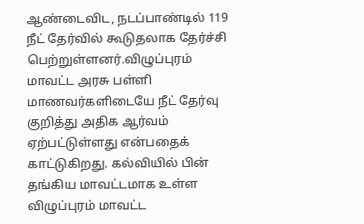ஆண்டைவிட, நடப்பாண்டில் 119 நீட் தேர்வில் கூடுதலாக தேர்ச்சி பெற்றுள்ளனர்.விழுப்புரம் மாவட்ட அரசு பள்ளி மாணவர்களிடையே நீட் தேர்வு குறித்து அதிக ஆர்வம் ஏற்பட்டுள்ளது என்பதைக் காட்டுகிறது. கல்வியில் பின் தங்கிய மாவட்டமாக உள்ள விழுப்புரம் மாவட்ட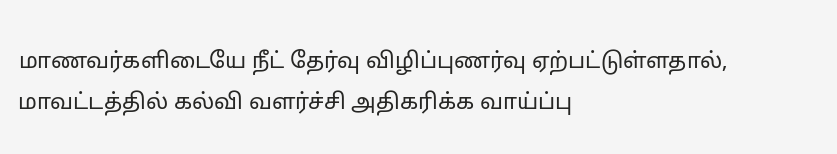மாணவர்களிடையே நீட் தேர்வு விழிப்புணர்வு ஏற்பட்டுள்ளதால், மாவட்டத்தில் கல்வி வளர்ச்சி அதிகரிக்க வாய்ப்பு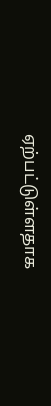ஏற்பட்டுள்ளதாக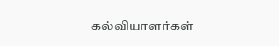கல்வியாளர்கள்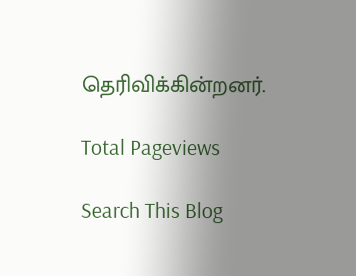தெரிவிக்கின்றனர்.

Total Pageviews

Search This Blog